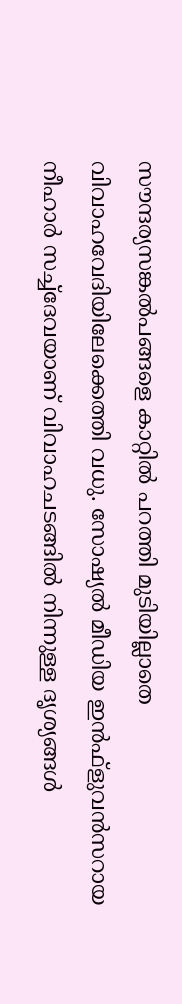സൗന്ദര്യസങ്കല്‍പങ്ങളെ കാറ്റില്‍ പറത്തി മുടിയില്ലാതെ വിവാഹവേദിയിലേക്കെത്തി വധു. സോഷ്യല്‍ മീഡിയ ഇന്‍ഫ്‌ളുവന്‍സറായ നീഹാര്‍ സച്ച്‌ദേവയാണ് വിവാഹചടങ്ങില്‍ നിന്നുള്ള ദൃശ്യങ്ങള്‍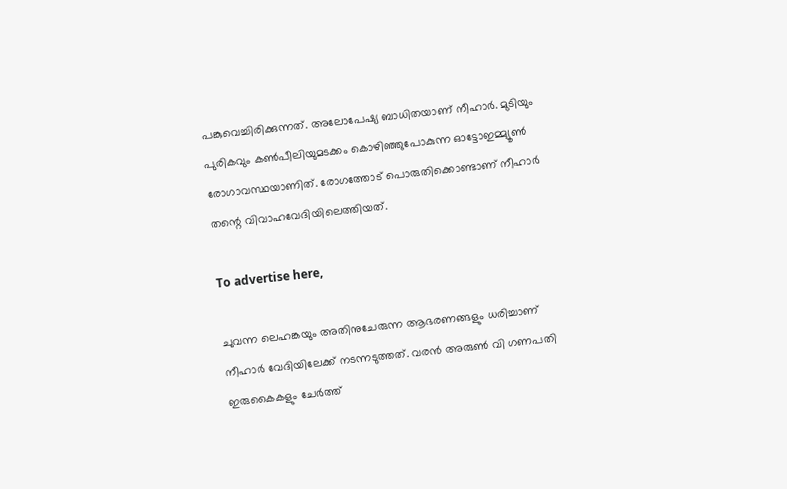പങ്കുവെച്ചിരിക്കുന്നത്. അലോപേഷ്യ ബാധിതയാണ് നീഹാര്‍. മുടിയും പുരികവും കണ്‍പീലിയുമടക്കം കൊഴിഞ്ഞുപോകുന്ന ഓട്ടോഇമ്മ്യൂണ്‍ രോഗാവസ്ഥയാണിത്. രോഗത്തോട് പൊരുതിക്കൊണ്ടാണ് നീഹാര്‍ തന്റെ വിവാഹവേദിയിലെത്തിയത്.

To advertise here,

ചുവന്ന ലെഹങ്കയും അതിനുചേരുന്ന ആഭരണങ്ങളും ധരിച്ചാണ് നീഹാര്‍ വേദിയിലേക്ക് നടന്നടുത്തത്. വരന്‍ അരുണ്‍ വി ഗണപതി ഇരുകൈകളും ചേര്‍ത്ത്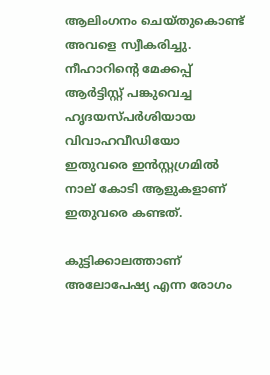ആലിംഗനം ചെയ്തുകൊണ്ട് അവളെ സ്വീകരിച്ചു. നീഹാറിന്റെ മേക്കപ്പ് ആര്‍ട്ടിസ്റ്റ് പങ്കുവെച്ച ഹൃദയസ്പര്‍ശിയായ വിവാഹവീഡിയോ ഇതുവരെ ഇന്‍സ്റ്റഗ്രമില്‍ നാല് കോടി ആളുകളാണ് ഇതുവരെ കണ്ടത്.

കുട്ടിക്കാലത്താണ് അലോപേഷ്യ എന്ന രോഗം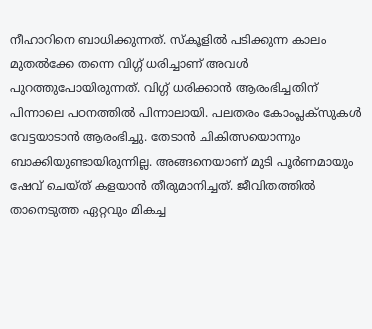നീഹാറിനെ ബാധിക്കുന്നത്. സ്‌കൂളില്‍ പടിക്കുന്ന കാലം മുതല്‍ക്കേ തന്നെ വിഗ്ഗ് ധരിച്ചാണ് അവള്‍ പുറത്തുപോയിരുന്നത്. വിഗ്ഗ് ധരിക്കാന്‍ ആരംഭിച്ചതിന് പിന്നാലെ പഠനത്തില്‍ പിന്നാലായി. പലതരം കോംപ്ലക്‌സുകള്‍ വേട്ടയാടാന്‍ ആരംഭിച്ചു. തേടാന്‍ ചികിത്സയൊന്നും ബാക്കിയുണ്ടായിരുന്നില്ല. അങ്ങനെയാണ് മുടി പൂര്‍ണമായും ഷേവ് ചെയ്ത് കളയാന്‍ തീരുമാനിച്ചത്. ജീവിതത്തില്‍ താനെടുത്ത ഏറ്റവും മികച്ച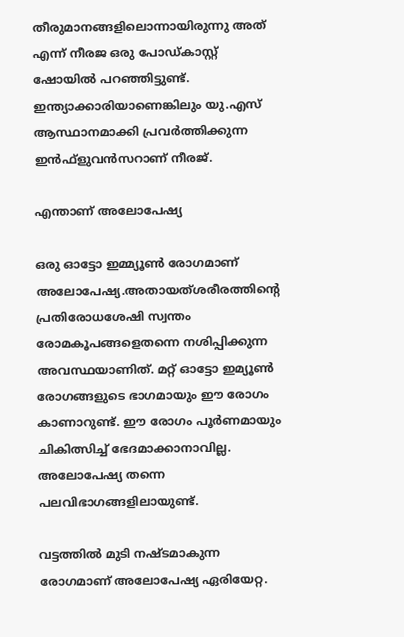തീരുമാനങ്ങളിലൊന്നായിരുന്നു അത് എന്ന് നീരജ ഒരു പോഡ്കാസ്റ്റ് ഷോയില്‍ പറഞ്ഞിട്ടുണ്ട്. ഇന്ത്യാക്കാരിയാണെങ്കിലും യു.എസ് ആസ്ഥാനമാക്കി പ്രവര്‍ത്തിക്കുന്ന ഇന്‍ഫ്‌ളുവന്‍സറാണ് നീരജ്.

എന്താണ് അലോപേഷ്യ

ഒരു ഓട്ടോ ഇമ്മ്യൂണ്‍ രോഗമാണ് അലോപേഷ്യ.അതായത്ശരീരത്തിന്റെ പ്രതിരോധശേഷി സ്വന്തം രോമകൂപങ്ങളെതന്നെ നശിപ്പിക്കുന്ന അവസ്ഥയാണിത്. മറ്റ് ഓട്ടോ ഇമ്യൂണ്‍ രോഗങ്ങളുടെ ഭാഗമായും ഈ രോഗം കാണാറുണ്ട്. ഈ രോഗം പൂര്‍ണമായും ചികിത്സിച്ച് ഭേദമാക്കാനാവില്ല. അലോപേഷ്യ തന്നെ പലവിഭാഗങ്ങളിലായുണ്ട്.

വട്ടത്തില്‍ മുടി നഷ്ടമാകുന്ന രോഗമാണ് അലോപേഷ്യ ഏരിയേറ്റ.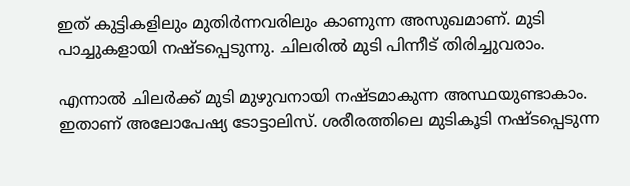ഇത് കുട്ടികളിലും മുതിര്‍ന്നവരിലും കാണുന്ന അസുഖമാണ്. മുടി പാച്ചുകളായി നഷ്ടപ്പെടുന്നു. ചിലരില്‍ മുടി പിന്നീട് തിരിച്ചുവരാം.

എന്നാല്‍ ചിലര്‍ക്ക് മുടി മുഴുവനായി നഷ്ടമാകുന്ന അസ്ഥയുണ്ടാകാം. ഇതാണ് അലോപേഷ്യ ടോട്ടാലിസ്. ശരീരത്തിലെ മുടികൂടി നഷ്ടപ്പെടുന്ന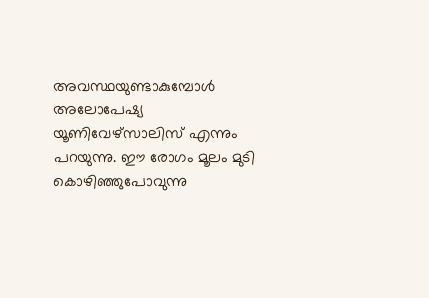അവസ്ഥയുണ്ടാകുമ്പോള്‍ അലോപേഷ്യ യൂണിവേഴ്സാലിസ് എന്നും പറയുന്നു. ഈ രോഗം മൂലം മുടി കൊഴിഞ്ഞുപോവുന്നു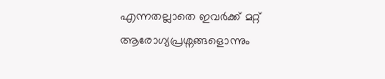എന്നതല്ലാതെ ഇവര്‍ക്ക് മറ്റ് ആരോഗ്യപ്രശ്നങ്ങളൊന്നും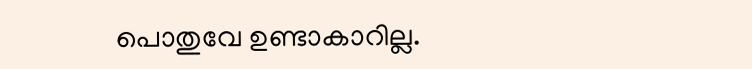പൊതുവേ ഉണ്ടാകാറില്ല.